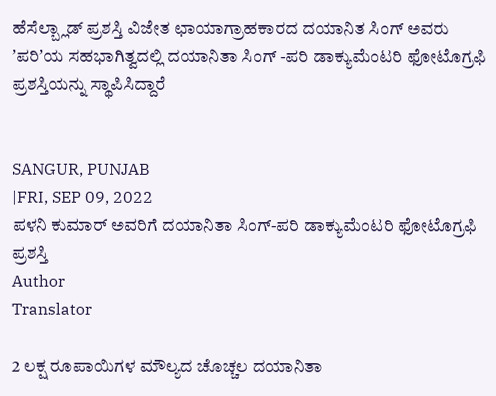ಹೆಸೆಲ್ಬ್ಲಾಡ್ ಪ್ರಶಸ್ತಿ ವಿಜೇತ ಛಾಯಾಗ್ರಾಹಕಾರದ ದಯಾನಿತ ಸಿಂಗ್ ಅವರು ʼಪರಿʼಯ ಸಹಭಾಗಿತ್ವದಲ್ಲಿ ದಯಾನಿತಾ ಸಿಂಗ್ -ಪರಿ ಡಾಕ್ಯುಮೆಂಟರಿ ಫೋಟೊಗ್ರಫಿ ಪ್ರಶಸ್ತಿಯನ್ನು ಸ್ಥಾಪಿಸಿದ್ದಾರೆ


SANGUR, PUNJAB
|FRI, SEP 09, 2022
ಪಳನಿ ಕುಮಾರ್ ಅವರಿಗೆ ದಯಾನಿತಾ ಸಿಂಗ್-ಪರಿ ಡಾಕ್ಯುಮೆಂಟರಿ ಫೋಟೊಗ್ರಫಿ ಪ್ರಶಸ್ತಿ
Author
Translator

2 ಲಕ್ಷ ರೂಪಾಯಿಗಳ ಮೌಲ್ಯದ ಚೊಚ್ಚಲ ದಯಾನಿತಾ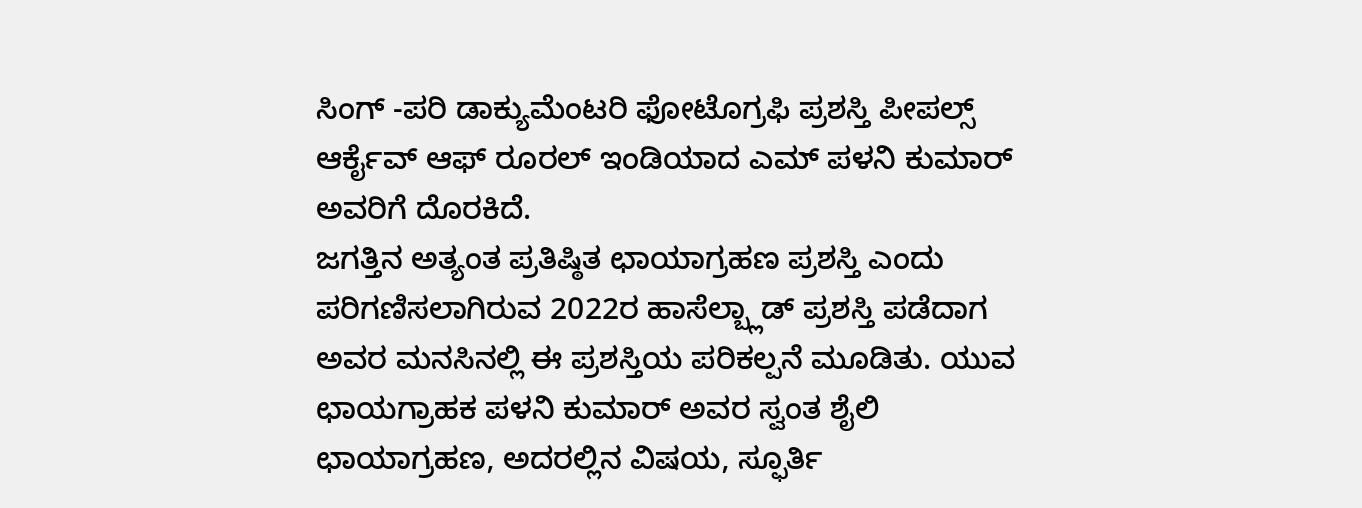ಸಿಂಗ್ -ಪರಿ ಡಾಕ್ಯುಮೆಂಟರಿ ಫೋಟೊಗ್ರಫಿ ಪ್ರಶಸ್ತಿ ಪೀಪಲ್ಸ್ ಆರ್ಕೈವ್ ಆಫ್ ರೂರಲ್ ಇಂಡಿಯಾದ ಎಮ್ ಪಳನಿ ಕುಮಾರ್ ಅವರಿಗೆ ದೊರಕಿದೆ.
ಜಗತ್ತಿನ ಅತ್ಯಂತ ಪ್ರತಿಷ್ಠಿತ ಛಾಯಾಗ್ರಹಣ ಪ್ರಶಸ್ತಿ ಎಂದು ಪರಿಗಣಿಸಲಾಗಿರುವ 2022ರ ಹಾಸೆಲ್ಬ್ಲಾಡ್ ಪ್ರಶಸ್ತಿ ಪಡೆದಾಗ ಅವರ ಮನಸಿನಲ್ಲಿ ಈ ಪ್ರಶಸ್ತಿಯ ಪರಿಕಲ್ಪನೆ ಮೂಡಿತು. ಯುವ ಛಾಯಗ್ರಾಹಕ ಪಳನಿ ಕುಮಾರ್ ಅವರ ಸ್ವಂತ ಶೈಲಿ ಛಾಯಾಗ್ರಹಣ, ಅದರಲ್ಲಿನ ವಿಷಯ, ಸ್ಫೂರ್ತಿ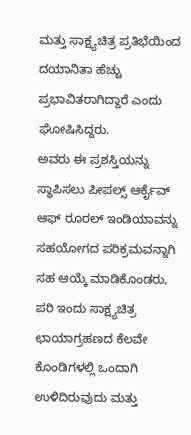ಮತ್ತು ಸಾಕ್ಷ್ಯಚಿತ್ರ ಪ್ರತಿಭೆಯಿಂದ ದಯಾನಿತಾ ಹೆಚ್ಚು ಪ್ರಭಾವಿತರಾಗಿದ್ದಾರೆ ಎಂದು ಘೋಷಿಸಿದ್ದರು.
ಅವರು ಈ ಪ್ರಶಸ್ತಿಯನ್ನು ಸ್ಥಾಪಿಸಲು ಪೀಪಲ್ಸ್ ಆರ್ಕೈವ್ ಆಫ್ ರೂರಲ್ ಇಂಡಿಯಾವನ್ನು ಸಹಯೋಗದ ಪರಿಕ್ರಮವನ್ನಾಗಿ ಸಹ ಆಯ್ಕೆ ಮಾಡಿಕೊಂಡರು, ಪರಿ ಇಂದು ಸಾಕ್ಷ್ಯಚಿತ್ರ ಛಾಯಾಗ್ರಹಣದ ಕೆಲವೇ ಕೊಂಡಿಗಳಲ್ಲಿ ಒಂದಾಗಿ ಉಳಿದಿರುವುದು ಮತ್ತು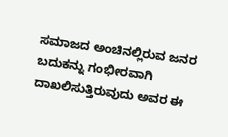ಸಮಾಜದ ಅಂಚಿನಲ್ಲಿರುವ ಜನರ ಬದುಕನ್ನು ಗಂಭೀರವಾಗಿ ದಾಖಲಿಸುತ್ತಿರುವುದು ಅವರ ಈ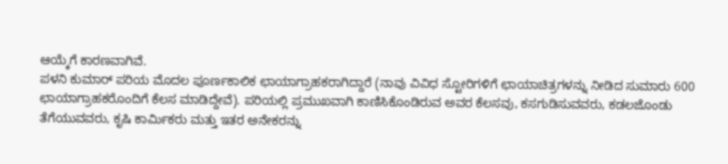ಆಯ್ಕೆಗೆ ಕಾರಣವಾಗಿವೆ.
ಪಳನಿ ಕುಮಾರ್ ಪರಿಯ ಮೊದಲ ಪೂರ್ಣಕಾಲಿಕ ಛಾಯಾಗ್ರಾಹಕರಾಗಿದ್ದಾರೆ (ನಾವು ವಿವಿಧ ಸ್ಟೋರಿಗಳಿಗೆ ಛಾಯಾಚಿತ್ರಗಳನ್ನು ನೀಡಿದ ಸುಮಾರು 600 ಛಾಯಾಗ್ರಾಹಕರೊಂದಿಗೆ ಕೆಲಸ ಮಾಡಿದ್ದೇವೆ). ಪರಿಯಲ್ಲಿ ಪ್ರಮುಖವಾಗಿ ಕಾಣಿಸಿಕೊಂಡಿರುವ ಅವರ ಕೆಲಸವು, ಕಸಗುಡಿಸುವವರು, ಕಡಲಜೊಂಡು ತೆಗೆಯುವವರು, ಕೃಷಿ ಕಾರ್ಮಿಕರು ಮತ್ತು ಇತರ ಅನೇಕರನ್ನು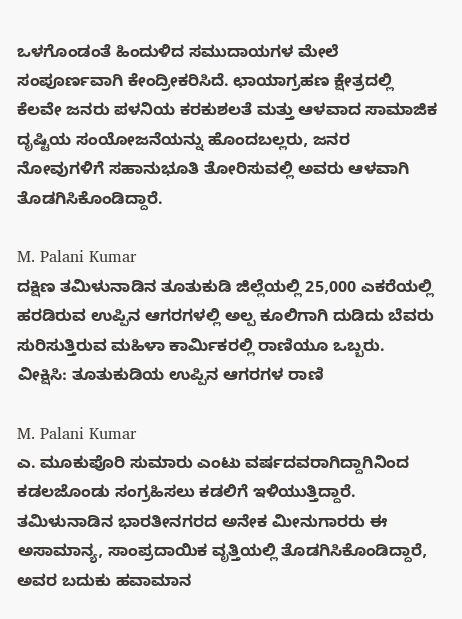ಒಳಗೊಂಡಂತೆ ಹಿಂದುಳಿದ ಸಮುದಾಯಗಳ ಮೇಲೆ ಸಂಪೂರ್ಣವಾಗಿ ಕೇಂದ್ರೀಕರಿಸಿದೆ. ಛಾಯಾಗ್ರಹಣ ಕ್ಷೇತ್ರದಲ್ಲಿ ಕೆಲವೇ ಜನರು ಪಳನಿಯ ಕರಕುಶಲತೆ ಮತ್ತು ಆಳವಾದ ಸಾಮಾಜಿಕ ದೃಷ್ಟಿಯ ಸಂಯೋಜನೆಯನ್ನು ಹೊಂದಬಲ್ಲರು, ಜನರ ನೋವುಗಳಿಗೆ ಸಹಾನುಭೂತಿ ತೋರಿಸುವಲ್ಲಿ ಅವರು ಆಳವಾಗಿ ತೊಡಗಿಸಿಕೊಂಡಿದ್ದಾರೆ.

M. Palani Kumar
ದಕ್ಷಿಣ ತಮಿಳುನಾಡಿನ ತೂತುಕುಡಿ ಜಿಲ್ಲೆಯಲ್ಲಿ 25,000 ಎಕರೆಯಲ್ಲಿ ಹರಡಿರುವ ಉಪ್ಪಿನ ಆಗರಗಳಲ್ಲಿ ಅಲ್ಪ ಕೂಲಿಗಾಗಿ ದುಡಿದು ಬೆವರು ಸುರಿಸುತ್ತಿರುವ ಮಹಿಳಾ ಕಾರ್ಮಿಕರಲ್ಲಿ ರಾಣಿಯೂ ಒಬ್ಬರು. ವೀಕ್ಷಿಸಿ: ತೂತುಕುಡಿಯ ಉಪ್ಪಿನ ಆಗರಗಳ ರಾಣಿ

M. Palani Kumar
ಎ. ಮೂಕುಪೊರಿ ಸುಮಾರು ಎಂಟು ವರ್ಷದವರಾಗಿದ್ದಾಗಿನಿಂದ ಕಡಲಜೊಂಡು ಸಂಗ್ರಹಿಸಲು ಕಡಲಿಗೆ ಇಳಿಯುತ್ತಿದ್ದಾರೆ. ತಮಿಳುನಾಡಿನ ಭಾರತೀನಗರದ ಅನೇಕ ಮೀನುಗಾರರು ಈ ಅಸಾಮಾನ್ಯ, ಸಾಂಪ್ರದಾಯಿಕ ವೃತ್ತಿಯಲ್ಲಿ ತೊಡಗಿಸಿಕೊಂಡಿದ್ದಾರೆ, ಅವರ ಬದುಕು ಹವಾಮಾನ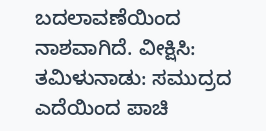ಬದಲಾವಣೆಯಿಂದ ನಾಶವಾಗಿದೆ. ವೀಕ್ಷಿಸಿ: ತಮಿಳುನಾಡು: ಸಮುದ್ರದ ಎದೆಯಿಂದ ಪಾಚಿ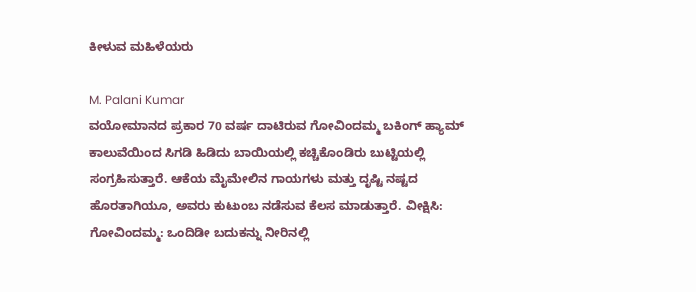ಕೀಳುವ ಮಹಿಳೆಯರು

M. Palani Kumar
ವಯೋಮಾನದ ಪ್ರಕಾರ 70 ವರ್ಷ ದಾಟಿರುವ ಗೋವಿಂದಮ್ಮ ಬಕಿಂಗ್ ಹ್ಯಾಮ್ ಕಾಲುವೆಯಿಂದ ಸಿಗಡಿ ಹಿಡಿದು ಬಾಯಿಯಲ್ಲಿ ಕಚ್ಚಿಕೊಂಡಿರು ಬುಟ್ಟಿಯಲ್ಲಿ ಸಂಗ್ರಹಿಸುತ್ತಾರೆ. ಆಕೆಯ ಮೈಮೇಲಿನ ಗಾಯಗಳು ಮತ್ತು ದೃಷ್ಟಿ ನಷ್ಟದ ಹೊರತಾಗಿಯೂ, ಅವರು ಕುಟುಂಬ ನಡೆಸುವ ಕೆಲಸ ಮಾಡುತ್ತಾರೆ. ವೀಕ್ಷಿಸಿ: ಗೋವಿಂದಮ್ಮ: ಒಂದಿಡೀ ಬದುಕನ್ನು ನೀರಿನಲ್ಲಿ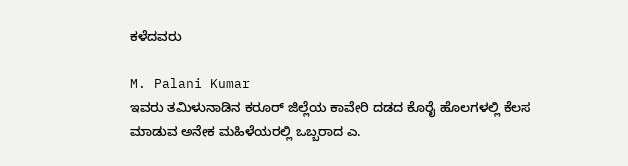ಕಳೆದವರು

M. Palani Kumar
ಇವರು ತಮಿಳುನಾಡಿನ ಕರೂರ್ ಜಿಲ್ಲೆಯ ಕಾವೇರಿ ದಡದ ಕೊರೈ ಹೊಲಗಳಲ್ಲಿ ಕೆಲಸ ಮಾಡುವ ಅನೇಕ ಮಹಿಳೆಯರಲ್ಲಿ ಒಬ್ಬರಾದ ಎ.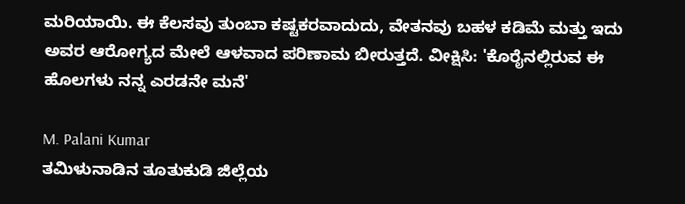ಮರಿಯಾಯಿ. ಈ ಕೆಲಸವು ತುಂಬಾ ಕಷ್ಟಕರವಾದುದು, ವೇತನವು ಬಹಳ ಕಡಿಮೆ ಮತ್ತು ಇದು ಅವರ ಆರೋಗ್ಯದ ಮೇಲೆ ಆಳವಾದ ಪರಿಣಾಮ ಬೀರುತ್ತದೆ. ವೀಕ್ಷಿಸಿ: 'ಕೊರೈನಲ್ಲಿರುವ ಈ ಹೊಲಗಳು ನನ್ನ ಎರಡನೇ ಮನೆ'

M. Palani Kumar
ತಮಿಳುನಾಡಿನ ತೂತುಕುಡಿ ಜಿಲ್ಲೆಯ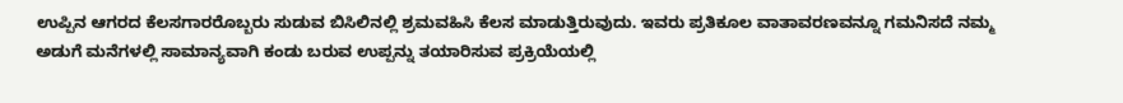ಉಪ್ಪಿನ ಆಗರದ ಕೆಲಸಗಾರರೊಬ್ಬರು ಸುಡುವ ಬಿಸಿಲಿನಲ್ಲಿ ಶ್ರಮವಹಿಸಿ ಕೆಲಸ ಮಾಡುತ್ತಿರುವುದು. ಇವರು ಪ್ರತಿಕೂಲ ವಾತಾವರಣವನ್ನೂ ಗಮನಿಸದೆ ನಮ್ಮ ಅಡುಗೆ ಮನೆಗಳಲ್ಲಿ ಸಾಮಾನ್ಯವಾಗಿ ಕಂಡು ಬರುವ ಉಪ್ಪನ್ನು ತಯಾರಿಸುವ ಪ್ರಕ್ರಿಯೆಯಲ್ಲಿ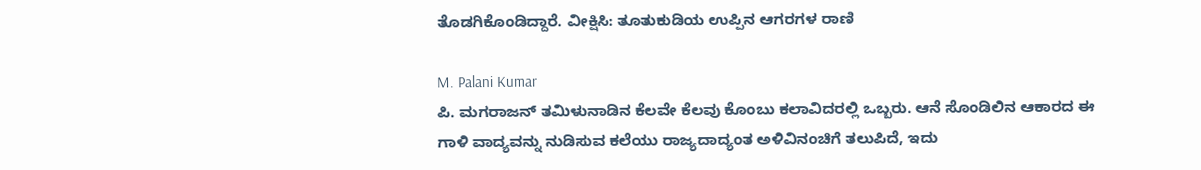ತೊಡಗಿಕೊಂಡಿದ್ದಾರೆ. ವೀಕ್ಷಿಸಿ: ತೂತುಕುಡಿಯ ಉಪ್ಪಿನ ಆಗರಗಳ ರಾಣಿ

M. Palani Kumar
ಪಿ. ಮಗರಾಜನ್ ತಮಿಳುನಾಡಿನ ಕೆಲವೇ ಕೆಲವು ಕೊಂಬು ಕಲಾವಿದರಲ್ಲಿ ಒಬ್ಬರು. ಆನೆ ಸೊಂಡಿಲಿನ ಆಕಾರದ ಈ ಗಾಳಿ ವಾದ್ಯವನ್ನು ನುಡಿಸುವ ಕಲೆಯು ರಾಜ್ಯದಾದ್ಯಂತ ಅಳಿವಿನಂಚಿಗೆ ತಲುಪಿದೆ, ಇದು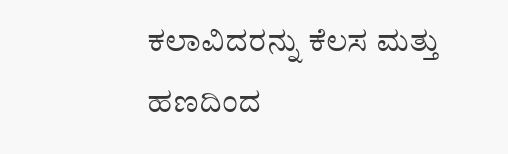ಕಲಾವಿದರನ್ನು ಕೆಲಸ ಮತ್ತು ಹಣದಿಂದ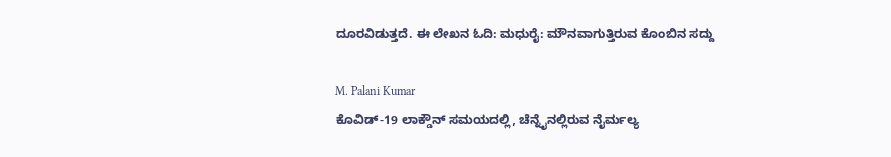ದೂರವಿಡುತ್ತದೆ. ಈ ಲೇಖನ ಓದಿ: ಮಧುರೈ: ಮೌನವಾಗುತ್ತಿರುವ ಕೊಂಬಿನ ಸದ್ದು

M. Palani Kumar
ಕೊವಿಡ್-19 ಲಾಕ್ಡೌನ್ ಸಮಯದಲ್ಲಿ, ಚೆನ್ನೈನಲ್ಲಿರುವ ನೈರ್ಮಲ್ಯ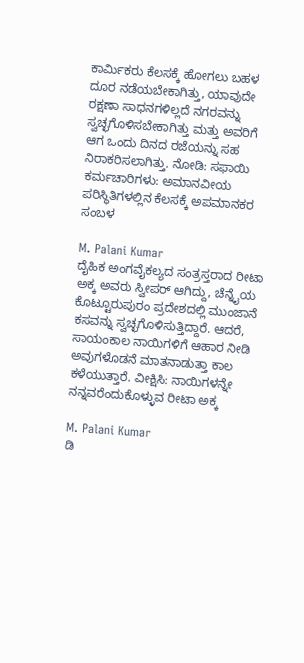ಕಾರ್ಮಿಕರು ಕೆಲಸಕ್ಕೆ ಹೋಗಲು ಬಹಳ ದೂರ ನಡೆಯಬೇಕಾಗಿತ್ತು, ಯಾವುದೇ ರಕ್ಷಣಾ ಸಾಧನಗಳಿಲ್ಲದೆ ನಗರವನ್ನು ಸ್ವಚ್ಛಗೊಳಿಸಬೇಕಾಗಿತ್ತು ಮತ್ತು ಅವರಿಗೆ ಆಗ ಒಂದು ದಿನದ ರಜೆಯನ್ನು ಸಹ ನಿರಾಕರಿಸಲಾಗಿತ್ತು. ನೋಡಿ: ಸಫಾಯಿ ಕರ್ಮಚಾರಿಗಳು: ಅಮಾನವೀಯ ಪರಿಸ್ಥಿತಿಗಳಲ್ಲಿನ ಕೆಲಸಕ್ಕೆ ಅಪಮಾನಕರ ಸಂಬಳ

M. Palani Kumar
ದೈಹಿಕ ಅಂಗವೈಕಲ್ಯದ ಸಂತ್ರಸ್ತರಾದ ರೀಟಾ ಅಕ್ಕ ಅವರು ಸ್ವೀಪರ್ ಆಗಿದ್ದು, ಚೆನ್ನೈಯ ಕೊಟ್ಟೂರುಪುರಂ ಪ್ರದೇಶದಲ್ಲಿ ಮುಂಜಾನೆ ಕಸವನ್ನು ಸ್ವಚ್ಛಗೊಳಿಸುತ್ತಿದ್ದಾರೆ. ಆದರೆ, ಸಾಯಂಕಾಲ ನಾಯಿಗಳಿಗೆ ಆಹಾರ ನೀಡಿ ಅವುಗಳೊಡನೆ ಮಾತನಾಡುತ್ತಾ ಕಾಲ ಕಳೆಯುತ್ತಾರೆ. ವೀಕ್ಷಿಸಿ: ನಾಯಿಗಳನ್ನೇ ನನ್ನವರೆಂದುಕೊಳ್ಳುವ ರೀಟಾ ಅಕ್ಕ

M. Palani Kumar
ಡಿ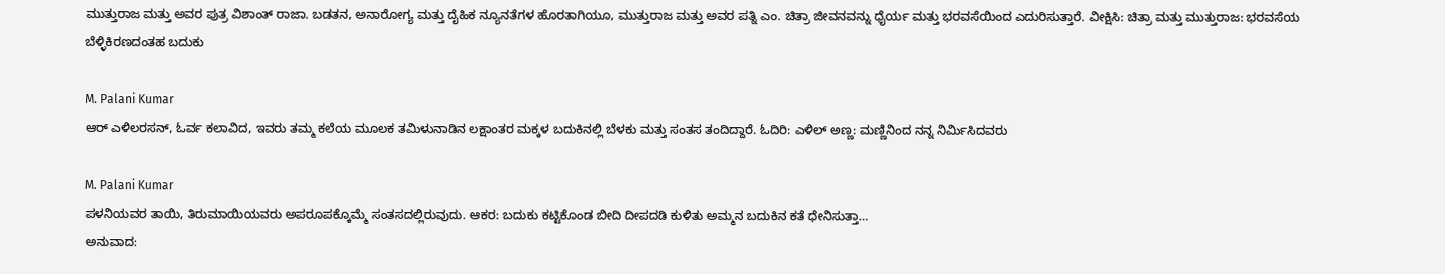ಮುತ್ತುರಾಜ ಮತ್ತು ಅವರ ಪುತ್ರ ವಿಶಾಂತ್ ರಾಜಾ. ಬಡತನ, ಅನಾರೋಗ್ಯ ಮತ್ತು ದೈಹಿಕ ನ್ಯೂನತೆಗಳ ಹೊರತಾಗಿಯೂ, ಮುತ್ತುರಾಜ ಮತ್ತು ಅವರ ಪತ್ನಿ ಎಂ. ಚಿತ್ರಾ ಜೀವನವನ್ನು ಧೈರ್ಯ ಮತ್ತು ಭರವಸೆಯಿಂದ ಎದುರಿಸುತ್ತಾರೆ. ವೀಕ್ಷಿಸಿ: ಚಿತ್ರಾ ಮತ್ತು ಮುತ್ತುರಾಜ: ಭರವಸೆಯ ಬೆಳ್ಳಿಕಿರಣದಂತಹ ಬದುಕು

M. Palani Kumar
ಆರ್ ಎಳಿಲರಸನ್, ಓರ್ವ ಕಲಾವಿದ, ಇವರು ತಮ್ಮ ಕಲೆಯ ಮೂಲಕ ತಮಿಳುನಾಡಿನ ಲಕ್ಷಾಂತರ ಮಕ್ಕಳ ಬದುಕಿನಲ್ಲಿ ಬೆಳಕು ಮತ್ತು ಸಂತಸ ತಂದಿದ್ದಾರೆ. ಓದಿರಿ: ಎಳಿಲ್ ಅಣ್ಣ: ಮಣ್ಣಿನಿಂದ ನನ್ನ ನಿರ್ಮಿಸಿದವರು

M. Palani Kumar
ಪಳನಿಯವರ ತಾಯಿ, ತಿರುಮಾಯಿಯವರು ಅಪರೂಪಕ್ಕೊಮ್ಮೆ ಸಂತಸದಲ್ಲಿರುವುದು. ಆಕರ: ಬದುಕು ಕಟ್ಟಿಕೊಂಡ ಬೀದಿ ದೀಪದಡಿ ಕುಳಿತು ಅಮ್ಮನ ಬದುಕಿನ ಕತೆ ಧೇನಿಸುತ್ತಾ…
ಅನುವಾದ: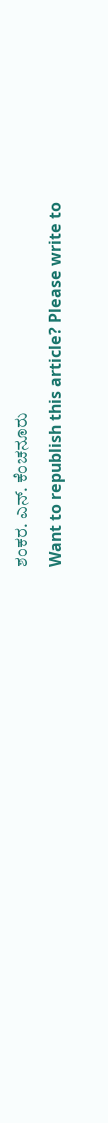ಶಂಕರ. ಎನ್. ಕೆಂಚನೂರು
Want to republish this article? Please write to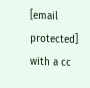[email protected] with a cc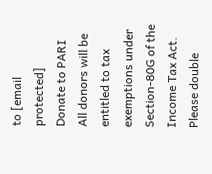to [email protected]
Donate to PARI
All donors will be entitled to tax exemptions under Section-80G of the Income Tax Act. Please double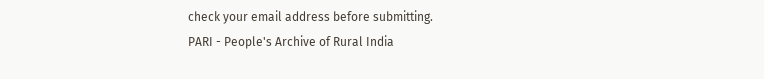check your email address before submitting.
PARI - People's Archive of Rural India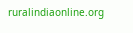ruralindiaonline.org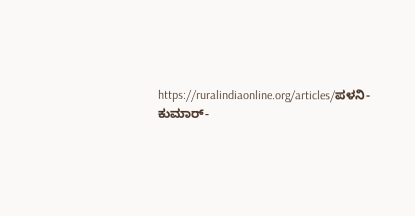https://ruralindiaonline.org/articles/ಪಳನಿ-ಕುಮಾರ್-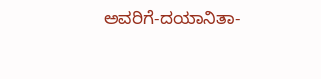ಅವರಿಗೆ-ದಯಾನಿತಾ-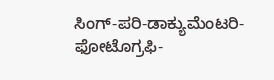ಸಿಂಗ್-ಪರಿ-ಡಾಕ್ಯುಮೆಂಟರಿ-ಫೋಟೊಗ್ರಫಿ-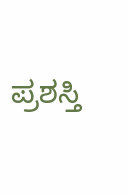ಪ್ರಶಸ್ತಿ